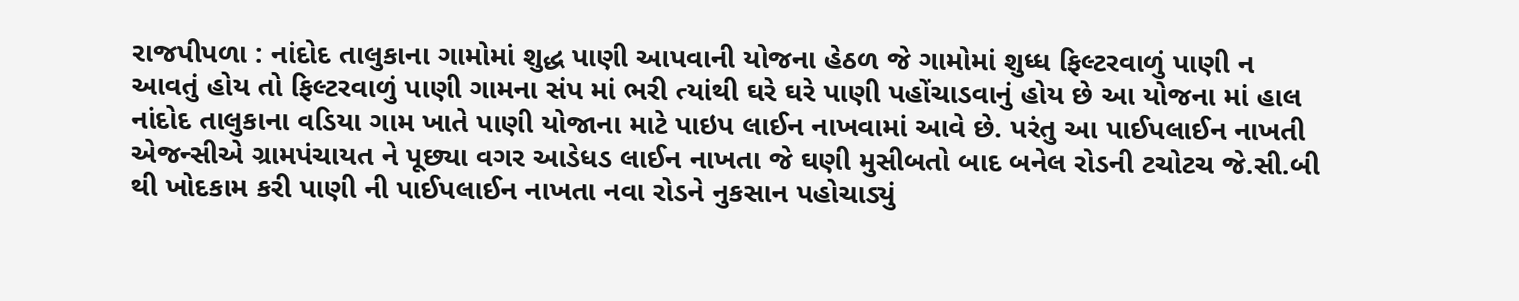રાજપીપળા : નાંદોદ તાલુકાના ગામોમાં શુદ્ધ પાણી આપવાની યોજના હેઠળ જે ગામોમાં શુધ્ધ ફિલ્ટરવાળું પાણી ન આવતું હોય તો ફિલ્ટરવાળું પાણી ગામના સંપ માં ભરી ત્યાંથી ઘરે ઘરે પાણી પહોંચાડવાનું હોય છે આ યોજના માં હાલ નાંદોદ તાલુકાના વડિયા ગામ ખાતે પાણી યોજાના માટે પાઇપ લાઈન નાખવામાં આવે છે. પરંતુ આ પાઈપલાઈન નાખતી એજન્સીએ ગ્રામપંચાયત ને પૂછ્યા વગર આડેધડ લાઈન નાખતા જે ઘણી મુસીબતો બાદ બનેલ રોડની ટચોટચ જે.સી.બી થી ખોદકામ કરી પાણી ની પાઈપલાઈન નાખતા નવા રોડને નુકસાન પહોચાડ્યું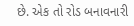છે. એક તો રોડ બનાવનારી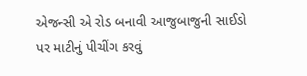એજન્સી એ રોડ બનાવી આજુબાજુની સાઈડો પર માટીનું પીચીંગ કરવું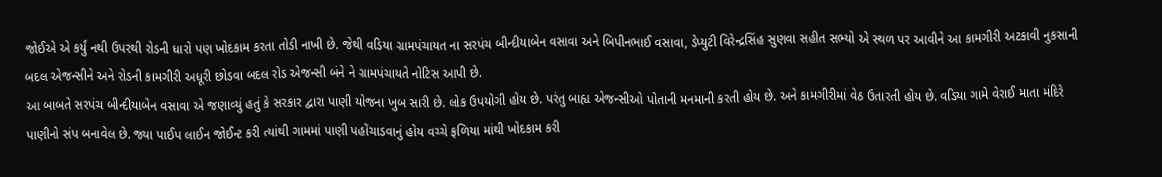જોઈએ એ કર્યું નથી ઉપરથી રોડની ધારો પણ ખોદકામ કરતા તોડી નાખી છે. જેથી વડિયા ગ્રામપંચાયત ના સરપંચ બીન્દીયાબેન વસાવા અને બિપીનભાઈ વસાવા, ડેપ્યુટી વિરેન્દ્રસિંહ સુણવા સહીત સભ્યો એ સ્થળ પર આવીને આ કામગીરી અટકાવી નુકસાની બદલ એજન્સીને અને રોડની કામગીરી અધૂરી છોડવા બદલ રોડ એજન્સી બંને ને ગ્રામપંચાયતે નોટિસ આપી છે.
આ બાબતે સરપંચ બીન્દીયાબેન વસાવા એ જણાવ્યું હતું કે સરકાર દ્વારા પાણી યોજના ખુબ સારી છે. લોક ઉપયોગી હોય છે. પરંતુ બાહ્ય એજન્સીઓ પોતાની મનમાની કરતી હોય છે. અને કામગીરીમાં વેઠ ઉતારતી હોય છે. વડિયા ગામે વેરાઈ માતા મંદિરે પાણીનો સંપ બનાવેલ છે. જ્યા પાઈપ લાઈન જોઈન્ટ કરી ત્યાંથી ગામમાં પાણી પહોંચાડવાનું હોય વચ્ચે ફળિયા માંથી ખોદકામ કરી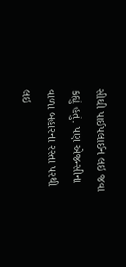સીઘી પાઈપલાઈન લઇ જવા કહ્યું હતું. પણ એજન્સીના વાળા બહારના રસ્તા પરથી લઇ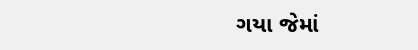ગયા જેમાં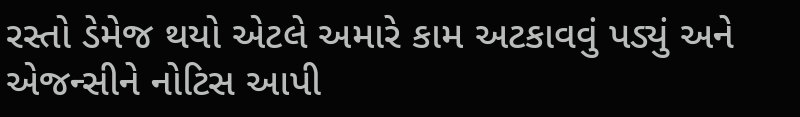રસ્તો ડેમેજ થયો એટલે અમારે કામ અટકાવવું પડ્યું અને એજન્સીને નોટિસ આપી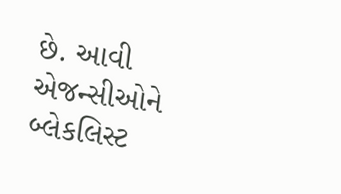છે. આવી એજન્સીઓને બ્લેકલિસ્ટ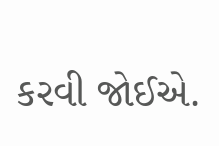કરવી જોઈએ.